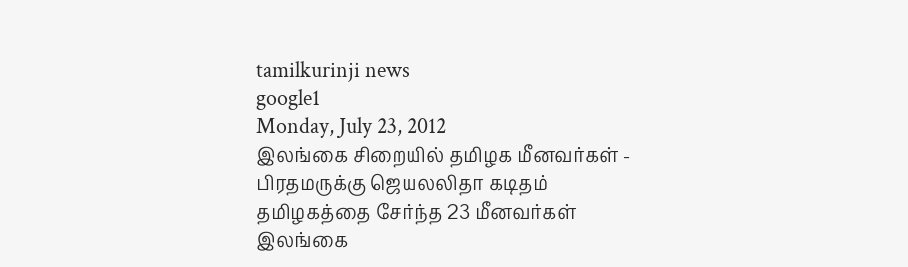tamilkurinji news
google1
Monday, July 23, 2012
இலங்கை சிறையில் தமிழக மீனவர்கள் - பிரதமருக்கு ஜெயலலிதா கடிதம்
தமிழகத்தை சேர்ந்த 23 மீனவர்கள் இலங்கை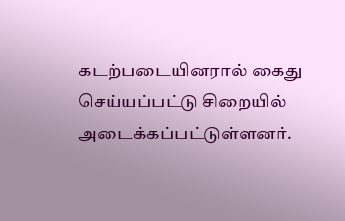கடற்படையினரால் கைது செய்யப்பட்டு சிறையில் அடைக்கப்பட்டுள்ளனர்.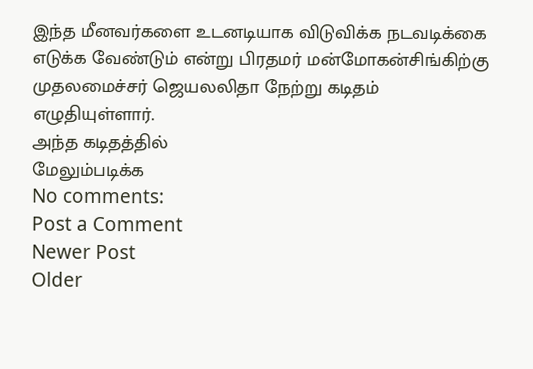இந்த மீனவர்களை உடனடியாக விடுவிக்க நடவடிக்கை எடுக்க வேண்டும் என்று பிரதமர் மன்மோகன்சிங்கிற்கு முதலமைச்சர் ஜெயலலிதா நேற்று கடிதம் எழுதியுள்ளார்.
அந்த கடிதத்தில்
மேலும்படிக்க
No comments:
Post a Comment
Newer Post
Older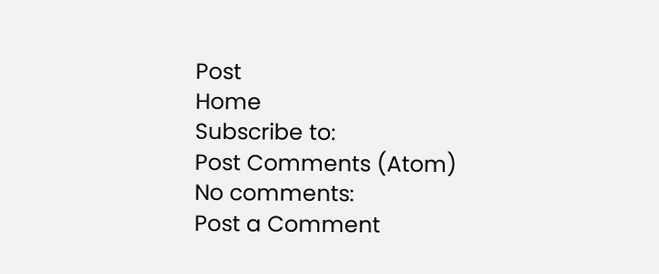Post
Home
Subscribe to:
Post Comments (Atom)
No comments:
Post a Comment